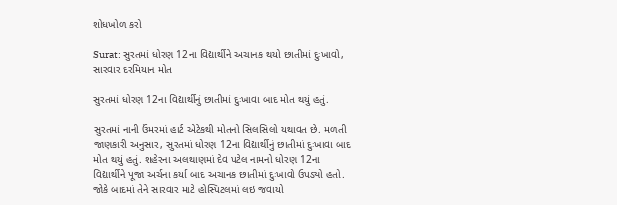શોધખોળ કરો

Surat: સુરતમાં ધોરણ 12ના વિદ્યાર્થીને અચાનક થયો છાતીમાં દુઃખાવો, સારવાર દરમિયાન મોત

સુરતમાં ધોરણ 12ના વિદ્યાર્થીનું છાતીમાં દુઃખાવા બાદ મોત થયું હતું.

સુરતમાં નાની ઉંમરમાં હાર્ટ એટેકથી મોતનો સિલસિલો યથાવત છે. મળતી જાણકારી અનુસાર, સુરતમાં ધોરણ 12ના વિદ્યાર્થીનું છાતીમાં દુઃખાવા બાદ મોત થયું હતું. શહેરના અલથાણમાં દેવ પટેલ નામનો ધોરણ 12ના વિદ્યાર્થીને પૂજા અર્ચના કર્યા બાદ અચાનક છાતીમાં દુઃખાવો ઉપડ્યો હતો. જોકે બાદમાં તેને સારવાર માટે હોસ્પિટલમાં લઇ જવાયો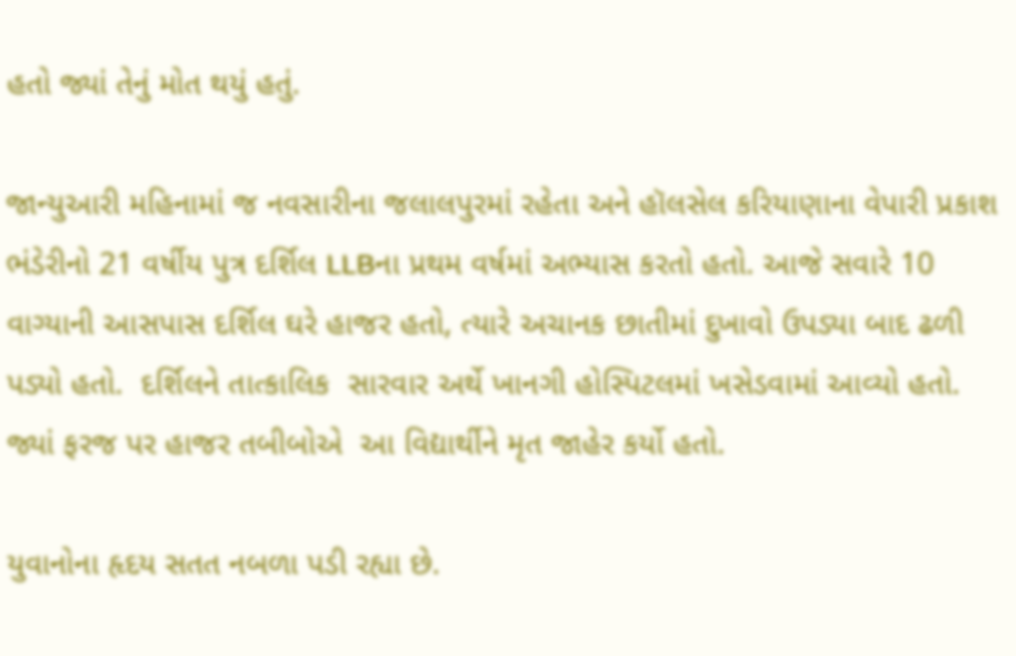હતો જ્યાં તેનું મોત થયું હતું.

જાન્યુઆરી મહિનામાં જ નવસારીના જલાલપુરમાં રહેતા અને હૉલસેલ કરિયાણાના વેપારી પ્રકાશ ભંડેરીનો 21 વર્ષીય પુત્ર દર્શિલ LLBના પ્રથમ વર્ષમાં અભ્યાસ કરતો હતો. આજે સવારે 10 વાગ્યાની આસપાસ દર્શિલ ઘરે હાજર હતો, ત્યારે અચાનક છાતીમાં દુખાવો ઉપડ્યા બાદ ઢળી પડ્યો હતો.  દર્શિલને તાત્કાલિક  સારવાર અર્થે ખાનગી હોસ્પિટલમાં ખસેડવામાં આવ્યો હતો. જ્યાં ફરજ પર હાજર તબીબોએ  આ વિદ્યાર્થીને મૃત જાહેર કર્યો હતો.

યુવાનોના હૃદય સતત નબળા પડી રહ્યા છે.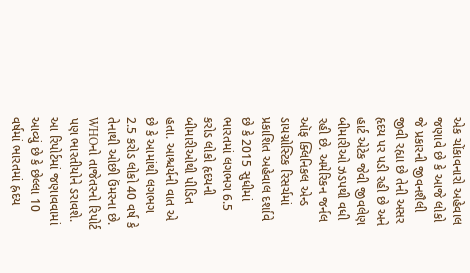એક ચોંકાવનારો અહેવાલ જણાવે છે કે આજે લોકો જે પ્રકારની જીવનશૈલી જીવી રહ્યા છે તેની અસર હૃદય પર પડી રહી છે અને હાર્ટ એટેક જેવી જીવલેણ બીમારીઓ ઝડપથી વધી રહી છે. અમેરિકન જર્નલ ઑફ ક્લિનિકલ એન્ડ ડાયગ્નોસ્ટિક રિસર્ચમાં પ્રકાશિત અહેવાલ દર્શાવે છે કે 2015 સુધીમાં ભારતમાં લગભગ 6.5 કરોડ લોકો હૃદયની બીમારીઓથી પીડિત હતા. આશ્ચર્યની વાત એ છે કે આમાંથી લગભગ 2.5 કરોડ લોકો 40 વર્ષ કે તેનાથી ઓછી ઉંમરના છે. WHOનો તાજેતરનો રિપોર્ટ પણ ભારતીયોને ડરાવશે. આ રિપોર્ટમાં જણાવવામાં આવ્યું છે કે છેલ્લા 10 વર્ષમાં ભારતમાં હ્રદય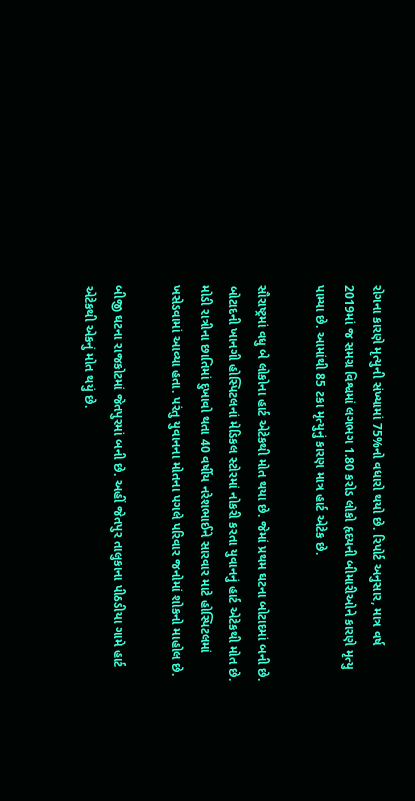રોગના કારણે મૃત્યુની સંખ્યામાં 75%નો વધારો થયો છે. રિપોર્ટ અનુસાર, માત્ર વર્ષ 2019માં જ સમગ્ર વિશ્વમાં લગભગ 1.80 કરોડ લોકો હૃદયની બીમારીઓને કારણે મૃત્યુ પામ્યા છે. આમાંથી 85 ટકા મૃત્યુનું કારણ માત્ર હાર્ટ એટેક છે.

સૌરાષ્ટ્રમાં વધુ બે લોકોના હાર્ટ એટેકથી મોત થયા છે. જેમાં પ્રથમ ઘટના બોટાદમાં બની છે. બોટાદની ખાનગી હોસ્પિટલનાં મેડિકલ સ્ટોરમાં નોકરી કરતા યુવાનનું હાર્ટ એટેકથી મોત છે. મોડી રાત્રીના છાતિમાં દુખાવો થતા 40 વર્ષીય નરેશભાઈને સારવાર માટે હોસ્પિટલમાં ખસેડવામાં આવ્યા હતા. પરંતુ યુવાનના મોતના પગલે પરિવાર જનોમાં શોકનો માહોલ છે.

બીજી ઘટના રાજકોટમાં જેતપુરમાં બની છે. અહીં જેતપુર તાલુકાના પીઠડીયા ગામે હાર્ટ એટેકથી એકનું મોત થયું છે.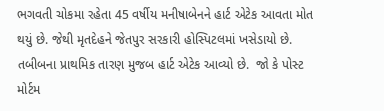ભગવતી ચોકમા રહેતા 45 વર્ષીય મનીષાબેનને હાર્ટ એટેક આવતા મોત થયું છે. જેથી મૃતદેહને જેતપુર સરકારી હોસ્પિટલમાં ખસેડાયો છે. તબીબના પ્રાથમિક તારણ મુજબ હાર્ટ એટેક આવ્યો છે.  જો કે પોસ્ટ મોર્ટમ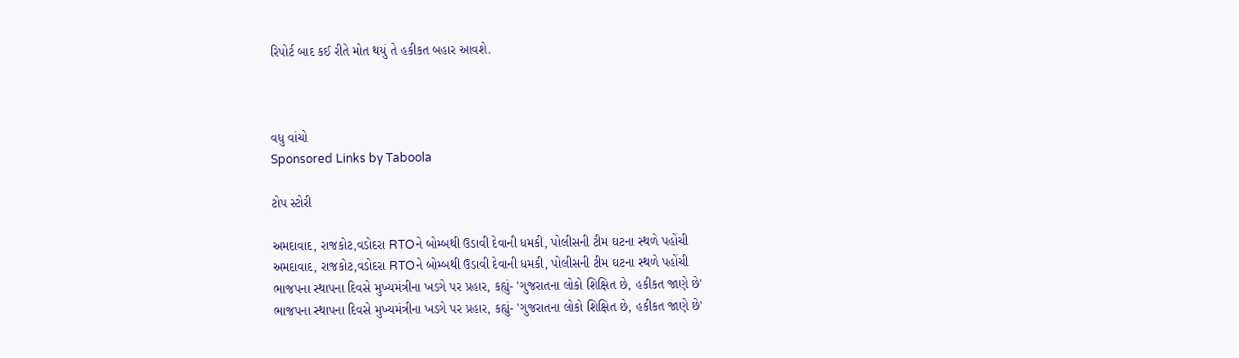રિપોર્ટ બાદ કઈ રીતે મોત થયું તે હકીકત બહાર આવશે.



વધુ વાંચો
Sponsored Links by Taboola

ટોપ સ્ટોરી

અમદાવાદ, રાજકોટ,વડોદરા RTOને બોમ્બથી ઉડાવી દેવાની ધમકી, પોલીસની ટીમ ઘટના સ્થળે પહોંચી
અમદાવાદ, રાજકોટ,વડોદરા RTOને બોમ્બથી ઉડાવી દેવાની ધમકી, પોલીસની ટીમ ઘટના સ્થળે પહોંચી
ભાજપના સ્થાપના દિવસે મુખ્યમંત્રીના ખડગે પર પ્રહાર, કહ્યું- 'ગુજરાતના લોકો શિક્ષિત છે, હકીકત જાણે છે'
ભાજપના સ્થાપના દિવસે મુખ્યમંત્રીના ખડગે પર પ્રહાર, કહ્યું- 'ગુજરાતના લોકો શિક્ષિત છે, હકીકત જાણે છે'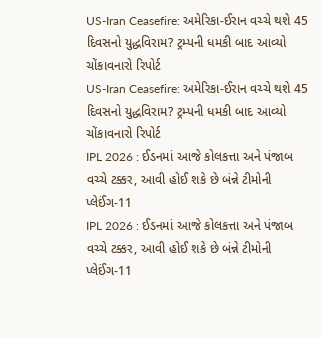US-Iran Ceasefire: અમેરિકા-ઈરાન વચ્ચે થશે 45 દિવસનો યુદ્ધવિરામ? ટ્રમ્પની ધમકી બાદ આવ્યો ચોંકાવનારો રિપોર્ટ
US-Iran Ceasefire: અમેરિકા-ઈરાન વચ્ચે થશે 45 દિવસનો યુદ્ધવિરામ? ટ્રમ્પની ધમકી બાદ આવ્યો ચોંકાવનારો રિપોર્ટ
IPL 2026 : ઈડનમાં આજે કોલકત્તા અને પંજાબ વચ્ચે ટક્કર, આવી હોઈ શકે છે બંન્ને ટીમોની પ્લેઈંગ-11
IPL 2026 : ઈડનમાં આજે કોલકત્તા અને પંજાબ વચ્ચે ટક્કર, આવી હોઈ શકે છે બંન્ને ટીમોની પ્લેઈંગ-11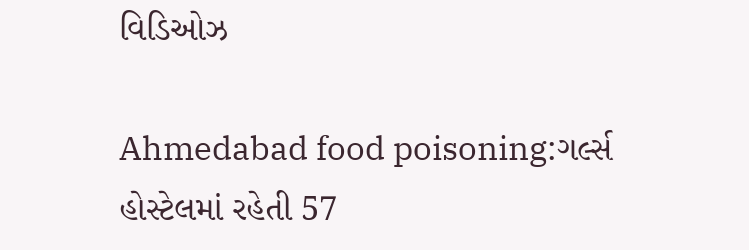વિડિઓઝ

Ahmedabad food poisoning:ગર્લ્સ હોસ્ટેલમાં રહેતી 57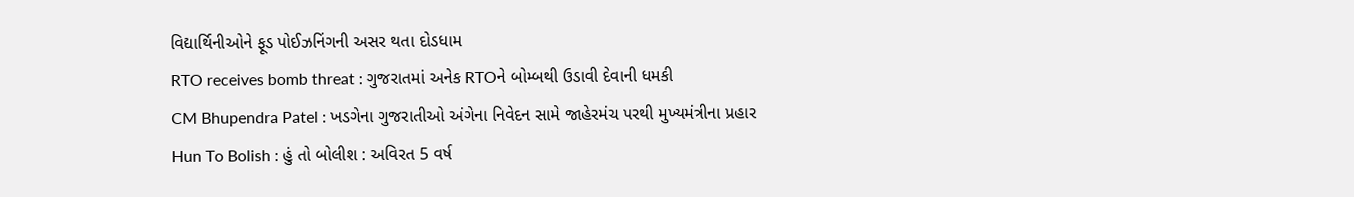વિદ્યાર્થિનીઓને ફૂડ પોઈઝનિંગની અસર થતા દોડધામ
RTO receives bomb threat : ગુજરાતમાં અનેક RTOને બોમ્બથી ઉડાવી દેવાની ધમકી
CM Bhupendra Patel : ખડગેના ગુજરાતીઓ અંગેના નિવેદન સામે જાહેરમંચ પરથી મુખ્યમંત્રીના પ્રહાર
Hun To Bolish : હું તો બોલીશ : અવિરત 5 વર્ષ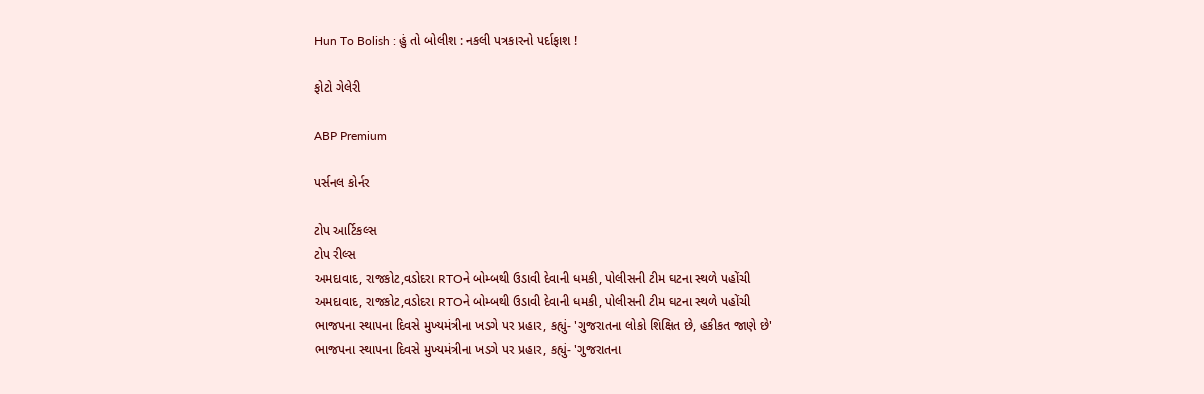Hun To Bolish : હું તો બોલીશ : નકલી પત્રકારનો પર્દાફાશ !

ફોટો ગેલેરી

ABP Premium

પર્સનલ કોર્નર

ટોપ આર્ટિકલ્સ
ટોપ રીલ્સ
અમદાવાદ, રાજકોટ,વડોદરા RTOને બોમ્બથી ઉડાવી દેવાની ધમકી, પોલીસની ટીમ ઘટના સ્થળે પહોંચી
અમદાવાદ, રાજકોટ,વડોદરા RTOને બોમ્બથી ઉડાવી દેવાની ધમકી, પોલીસની ટીમ ઘટના સ્થળે પહોંચી
ભાજપના સ્થાપના દિવસે મુખ્યમંત્રીના ખડગે પર પ્રહાર, કહ્યું- 'ગુજરાતના લોકો શિક્ષિત છે, હકીકત જાણે છે'
ભાજપના સ્થાપના દિવસે મુખ્યમંત્રીના ખડગે પર પ્રહાર, કહ્યું- 'ગુજરાતના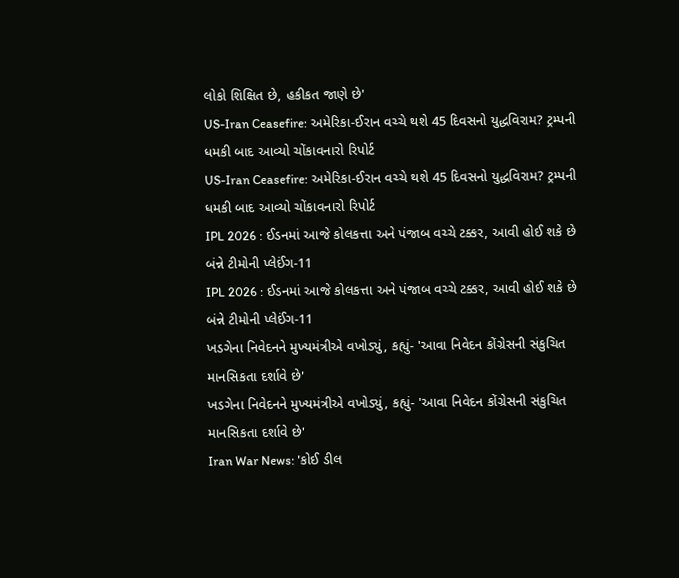લોકો શિક્ષિત છે, હકીકત જાણે છે'
US-Iran Ceasefire: અમેરિકા-ઈરાન વચ્ચે થશે 45 દિવસનો યુદ્ધવિરામ? ટ્રમ્પની ધમકી બાદ આવ્યો ચોંકાવનારો રિપોર્ટ
US-Iran Ceasefire: અમેરિકા-ઈરાન વચ્ચે થશે 45 દિવસનો યુદ્ધવિરામ? ટ્રમ્પની ધમકી બાદ આવ્યો ચોંકાવનારો રિપોર્ટ
IPL 2026 : ઈડનમાં આજે કોલકત્તા અને પંજાબ વચ્ચે ટક્કર, આવી હોઈ શકે છે બંન્ને ટીમોની પ્લેઈંગ-11
IPL 2026 : ઈડનમાં આજે કોલકત્તા અને પંજાબ વચ્ચે ટક્કર, આવી હોઈ શકે છે બંન્ને ટીમોની પ્લેઈંગ-11
ખડગેના નિવેદનને મુખ્યમંત્રીએ વખોડ્યું, કહ્યું- 'આવા નિવેદન કોંગ્રેસની સંકુચિત માનસિકતા દર્શાવે છે'
ખડગેના નિવેદનને મુખ્યમંત્રીએ વખોડ્યું, કહ્યું- 'આવા નિવેદન કોંગ્રેસની સંકુચિત માનસિકતા દર્શાવે છે'
Iran War News: 'કોઈ ડીલ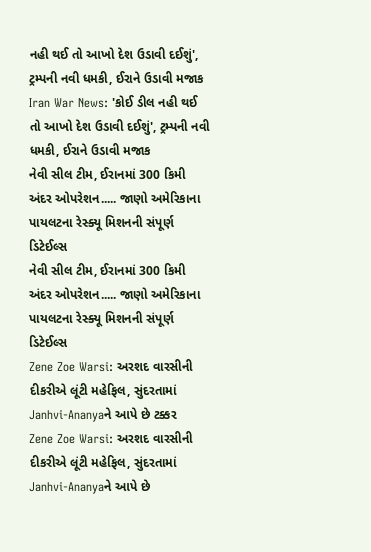નહી થઈ તો આખો દેશ ઉડાવી દઈશું', ટ્રમ્પની નવી ધમકી, ઈરાને ઉડાવી મજાક
Iran War News: 'કોઈ ડીલ નહી થઈ તો આખો દેશ ઉડાવી દઈશું', ટ્રમ્પની નવી ધમકી, ઈરાને ઉડાવી મજાક
નેવી સીલ ટીમ, ઈરાનમાં 300 કિમી અંદર ઓપરેશન..... જાણો અમેરિકાના પાયલટના રેસ્ક્યૂ મિશનની સંપૂર્ણ ડિટેઈલ્સ
નેવી સીલ ટીમ, ઈરાનમાં 300 કિમી અંદર ઓપરેશન..... જાણો અમેરિકાના પાયલટના રેસ્ક્યૂ મિશનની સંપૂર્ણ ડિટેઈલ્સ
Zene Zoe Warsi: અરશદ વારસીની દીકરીએ લૂંટી મહેફિલ, સુંદરતામાં Janhvi-Ananyaને આપે છે ટક્કર
Zene Zoe Warsi: અરશદ વારસીની દીકરીએ લૂંટી મહેફિલ, સુંદરતામાં Janhvi-Ananyaને આપે છે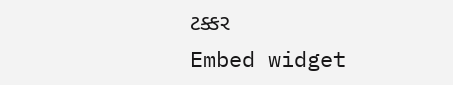ટક્કર
Embed widget